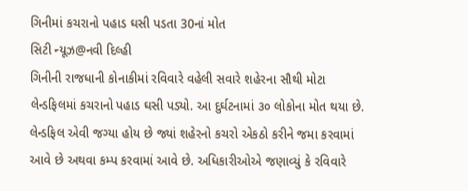ગિનીમાં કચરાનો પહાડ ઘસી પડતા 30નાં મોત
સિટી ન્યૂઝ@નવી દિલ્હી
ગિનીની રાજધાની કોનાકીમાં રવિવારે વહેલી સવારે શહેરના સૌથી મોટા લેન્ડફિલમાં કચરાનો પહાડ ઘસી પડ્યો. આ દુર્ઘટનામાં ૩૦ લોકોના મોત થયા છે. લેન્ડફિલ એવી જગ્યા હોય છે જ્યાં શહેરનો કચરો એકઠો કરીને જમા કરવામાં આવે છે અથવા કમ્પ કરવામાં આવે છે. અધિકારીઓએ જણાવ્યું કે રવિવારે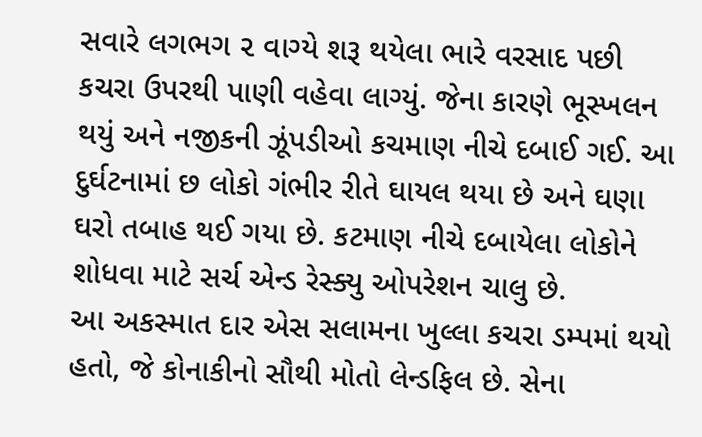સવારે લગભગ ૨ વાગ્યે શરૂ થયેલા ભારે વરસાદ પછી કચરા ઉપરથી પાણી વહેવા લાગ્યું. જેના કારણે ભૂસ્ખલન થયું અને નજીકની ઝૂંપડીઓ કચમાણ નીચે દબાઈ ગઈ. આ દુર્ઘટનામાં છ લોકો ગંભીર રીતે ઘાયલ થયા છે અને ઘણા ઘરો તબાહ થઈ ગયા છે. કટમાણ નીચે દબાયેલા લોકોને શોધવા માટે સર્ચ એન્ડ રેસ્ક્યુ ઓપરેશન ચાલુ છે.
આ અકસ્માત દાર એસ સલામના ખુલ્લા કચરા ડમ્પમાં થયો હતો, જે કોનાકીનો સૌથી મોતો લેન્ડફિલ છે. સેના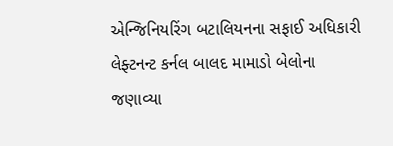એન્જિનિયરિંગ બટાલિયનના સફાઈ અધિકારી લેફ્ટનન્ટ કર્નલ બાલદ મામાડો બેલોના જણાવ્યા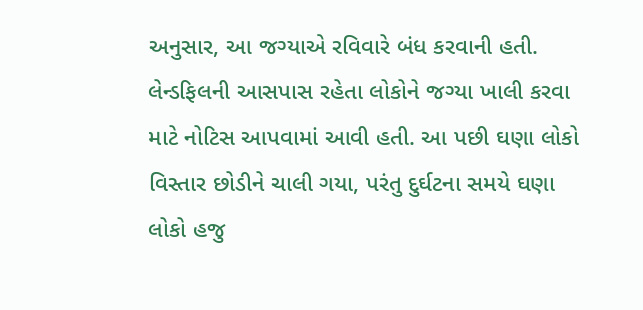અનુસાર, આ જગ્યાએ રવિવારે બંધ કરવાની હતી. લેન્ડફિલની આસપાસ રહેતા લોકોને જગ્યા ખાલી કરવા માટે નોટિસ આપવામાં આવી હતી. આ પછી ઘણા લોકો વિસ્તાર છોડીને ચાલી ગયા, પરંતુ દુર્ઘટના સમયે ઘણા લોકો હજુ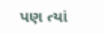પણ ત્યાં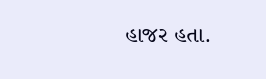હાજર હતા.